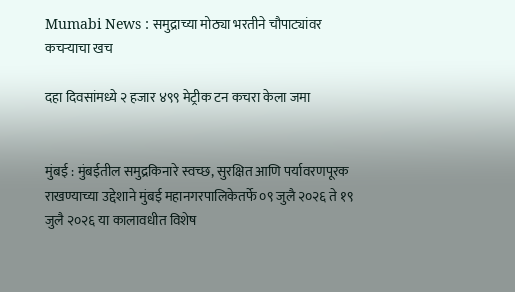Mumabi News : समुद्राच्या मोठ्या भरतीने चौपाट्यांवर कचऱ्याचा खच

दहा दिवसांमध्ये २ हजार ४९९ मेट्रीक टन कचरा केला जमा


मुंबई : मुंबईतील समुद्रकिनारे स्वच्छ, सुरक्षित आणि पर्यावरणपूरक राखण्याच्या उद्देशाने मुंबई महानगरपालिकेतर्फे ०९ जुलै २०२६ ते १९ जुलै २०२६ या कालावधीत विशेष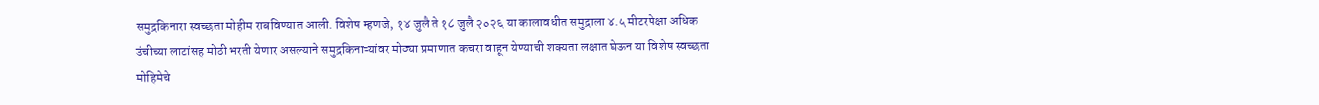समुद्रकिनारा स्वच्छता मोहीम राबविण्यात आली. विशेष म्हणजे, १४ जुलै ते १८ जुलै २०२६ या कालावधीत समुद्राला ४.५ मीटरपेक्षा अधिक उंचीच्या लाटांसह मोठी भरती येणार असल्याने समुद्रकिनाऱ्यांवर मोठ्या प्रमाणात कचरा वाहून येण्याची शक्यता लक्षात घेऊन या विशेष स्वच्छता मोहिमेचे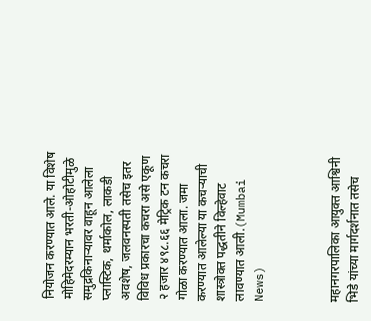नियोजन करण्यात आले. या विशेष मोहिमेदरम्यान भरती-ओहोटीमुळे समुद्रकिनाऱ्यावर वाहून आलेला प्लास्टिक, थर्माकोल, लाकडी अवशेष, जलवनस्पती तसेच इतर विविध प्रकारचा कचरा असे एकूण २ हजार ४९८.६६ मेट्रिक टन कचरा गोळा करण्यात आला. जमा करण्यात आलेल्या या कचऱ्याची शास्त्रोक्त पद्धतीने विल्हेवाट लावण्यात आली.(Mumbai News)



महानगरपालिका आयुक्त आश्विनी भिडे यांच्या मार्गदर्शनात तसेच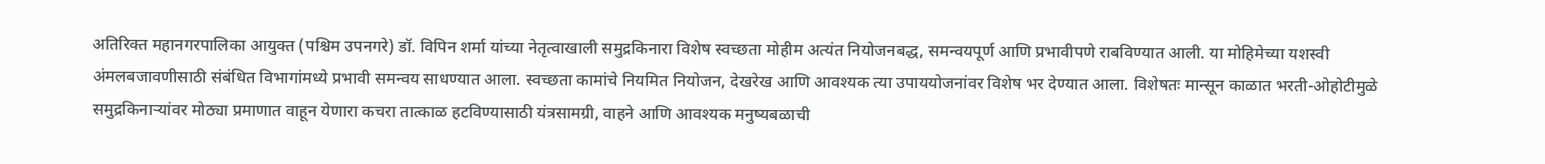अतिरिक्त महानगरपालिका आयुक्त (पश्चिम उपनगरे) डॉ. विपिन शर्मा यांच्या नेतृत्वाखाली समुद्रकिनारा विशेष स्वच्छता मोहीम अत्यंत नियोजनबद्ध, समन्वयपूर्ण आणि प्रभावीपणे राबविण्यात आली. या मोहिमेच्या यशस्वी अंमलबजावणीसाठी संबंधित विभागांमध्ये प्रभावी समन्वय साधण्यात आला. स्वच्छता कामांचे नियमित नियोजन, देखरेख आणि आवश्यक त्या उपाययोजनांवर विशेष भर देण्यात आला. विशेषतः मान्सून काळात भरती-ओहोटीमुळे समुद्रकिनाऱ्यांवर मोठ्या प्रमाणात वाहून येणारा कचरा तात्काळ हटविण्यासाठी यंत्रसामग्री, वाहने आणि आवश्यक मनुष्यबळाची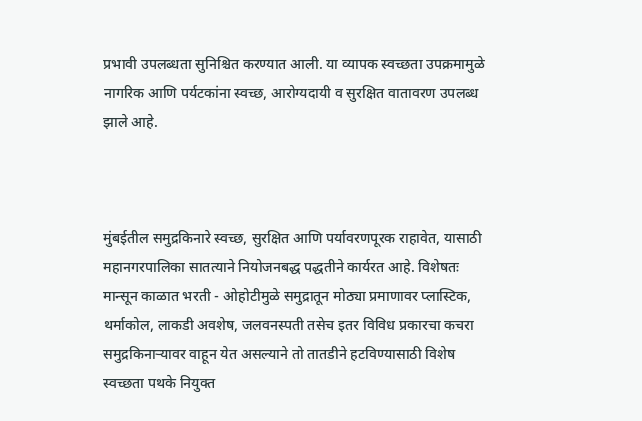प्रभावी उपलब्धता सुनिश्चित करण्यात आली. या व्यापक स्वच्छता उपक्रमामुळे नागरिक आणि पर्यटकांना स्वच्छ, आरोग्यदायी व सुरक्षित वातावरण उपलब्ध झाले आहे.



मुंबईतील समुद्रकिनारे स्वच्छ, सुरक्षित आणि पर्यावरणपूरक राहावेत, यासाठी महानगरपालिका सातत्याने नियोजनबद्ध पद्धतीने कार्यरत आहे. विशेषतः मान्सून काळात भरती - ओहोटीमुळे समुद्रातून मोठ्या प्रमाणावर प्लास्टिक, थर्माकोल, लाकडी अवशेष, जलवनस्पती तसेच इतर विविध प्रकारचा कचरा समुद्रकिनाऱ्यावर वाहून येत असल्याने तो तातडीने हटविण्यासाठी विशेष स्वच्छता पथके नियुक्त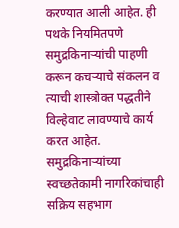करण्यात आली आहेत. ही पथके नियमितपणे समुद्रकिनाऱ्यांची पाहणी करून कचऱ्याचे संकलन व त्याची शास्त्रोक्त पद्धतीने विल्हेवाट लावण्याचे कार्य करत आहेत. समुद्रकिनाऱ्यांच्‍या स्वच्छतेकामी नागरिकांचाही सक्रिय सहभाग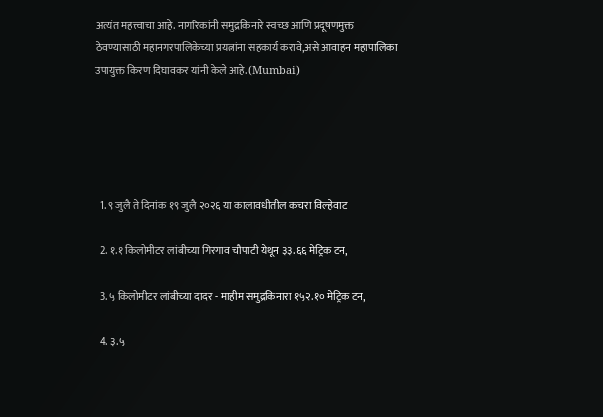अत्यंत महत्त्वाचा आहे. नागरिकांनी समुद्रकिनारे स्वच्छ आणि प्रदूषणमुक्त ठेवण्यासाठी महानगरपालिकेच्या प्रयत्नांना सहकार्य करावे,असे आवाहन महापालिका उपायुक्त किरण दिघावकर यांनी केले आहे.(Mumbai)





  1. ९ जुलै ते दिनांक १९ जुलै २०२६ या कालावधीतील कचरा विल्हेवाट

  2. १.१ किलोमीटर लांबीच्‍या गिरगाव चौपाटी येथून ३३.६६ मेट्रिक टन,

  3. ५ किलोमीटर लांबीच्‍या दादर - माहीम समुद्रकिनारा १५२.१० मेट्रिक टन,

  4. ३.५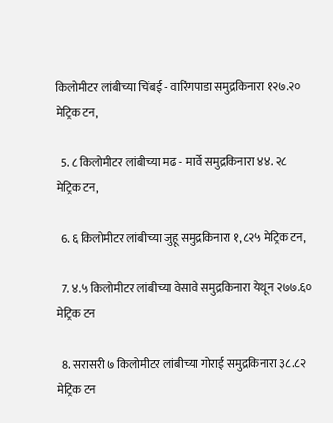किलोमीटर लांबीच्‍या चिंबई - वारिंगपाडा समुद्रकिनारा १२७.२० मेट्रिक टन,

  5. ८ किलोमीटर लांबीच्‍या मढ - मार्वे समुद्रकिनारा ४४. २८ मेट्रिक टन,

  6. ६ किलोमीटर लांबीच्‍या जुहू समुद्रकिनारा १,८२५ मेट्रिक टन,

  7. ४.५ किलोमीटर लांबीच्‍या वेसावे समुद्रकिनारा येथून २७७.६० मेट्रिक टन

  8. सरासरी ७ किलोमीटर लांबीच्‍या गोराई समुद्रकिनारा ३८.८२ मेट्रिक टन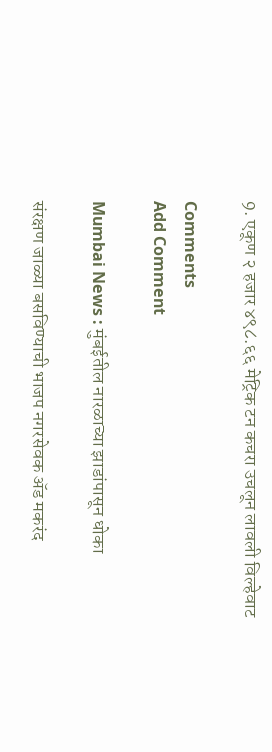9. एकूण २ हजार ४९८.६६ मेट्रिक टन कचरा उचलून लावली विल्हेवाट

Comments
Add Comment

Mumbai News : मुंबईतील नारळाच्या झाडांपासून धोका

संरक्षण जाळ्या बसविण्याची भाजप नगरसेवक अ‍ॅड मकरंद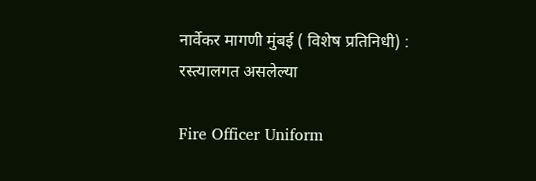नार्वेकर मागणी मुंबई ( विशेष प्रतिनिधी) : रस्त्यालगत असलेल्या

Fire Officer Uniform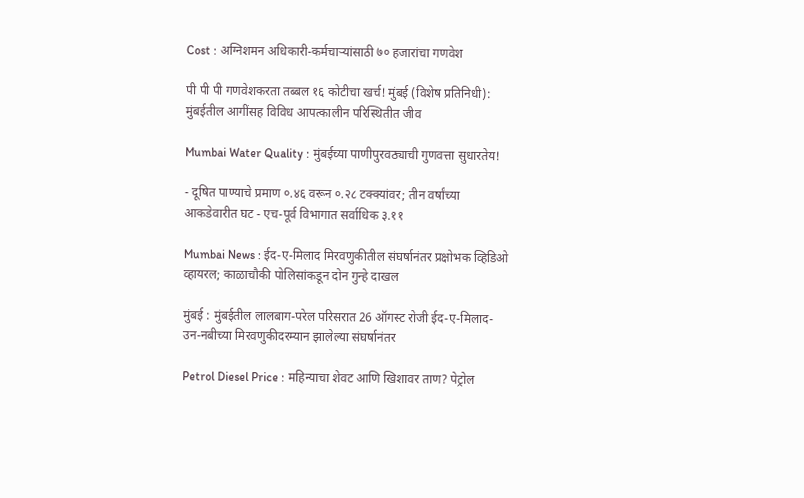Cost : अग्निशमन अधिकारी-कर्मचाऱ्यांसाठी ७० हजारांचा गणवेश

पी पी पी गणवेशकरता तब्बल १६ कोटीचा खर्च! मुंबई (विशेष प्रतिनिधी): मुंबईतील आगींसह विविध आपत्कालीन परिस्थितीत जीव

Mumbai Water Quality : मुंबईच्या पाणीपुरवठ्याची गुणवत्ता सुधारतेय!

- दूषित पाण्याचे प्रमाण ०.४६ वरून ०.२८ टक्क्यांवर; तीन वर्षांच्या आकडेवारीत घट - एच-पूर्व विभागात सर्वाधिक ३.११

Mumbai News : ईद-ए-मिलाद मिरवणुकीतील संघर्षानंतर प्रक्षोभक व्हिडिओ व्हायरल; काळाचौकी पोलिसांकडून दोन गुन्हे दाखल

मुंबई : मुंबईतील लालबाग-परेल परिसरात 26 ऑगस्ट रोजी ईद-ए-मिलाद-उन-नबीच्या मिरवणुकीदरम्यान झालेल्या संघर्षानंतर

Petrol Diesel Price : महिन्याचा शेवट आणि खिशावर ताण? पेट्रोल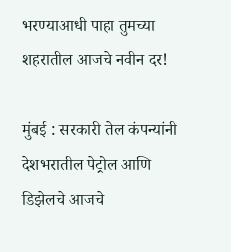भरण्याआधी पाहा तुमच्या शहरातील आजचे नवीन दर!

मुंबई : सरकारी तेल कंपन्यांनी देशभरातील पेट्रोल आणि डिझेलचे आजचे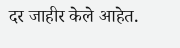दर जाहीर केले आहेत.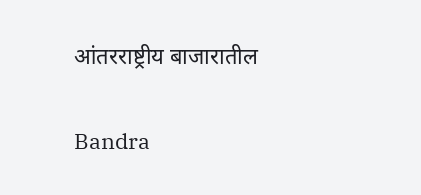आंतरराष्ट्रीय बाजारातील

Bandra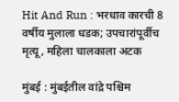Hit And Run : भरधाव कारची 8 वर्षीय मुलाला धडक; उपचारांपूर्वीच मृत्यू, महिला चालकाला अटक

मुंबई : मुंबईतील वांद्रे पश्चिम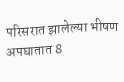परिसरात झालेल्या भीषण अपघातात 8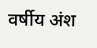वर्षीय अंश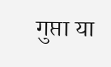गुप्ता या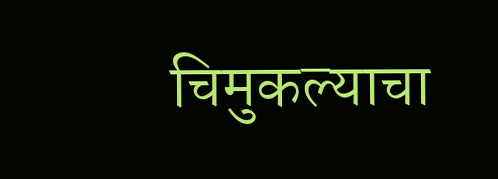चिमुकल्याचा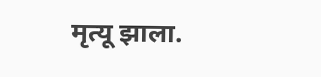मृत्यू झाला.